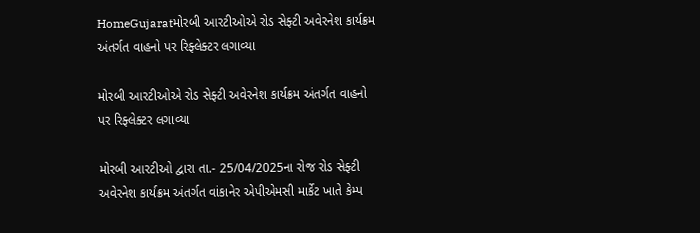HomeGujaratમોરબી આરટીઓએ રોડ સેફ્ટી અવેરનેશ કાર્યક્રમ અંતર્ગત વાહનો પર રિફ્લેક્ટર લગાવ્યા

મોરબી આરટીઓએ રોડ સેફ્ટી અવેરનેશ કાર્યક્રમ અંતર્ગત વાહનો પર રિફ્લેક્ટર લગાવ્યા

મોરબી આરટીઓ દ્વારા તા.- 25/04/2025ના રોજ રોડ સેફ્ટી અવેરનેશ કાર્યક્રમ અંતર્ગત વાંકાનેર એપીએમસી માર્કેટ ખાતે કેમ્પ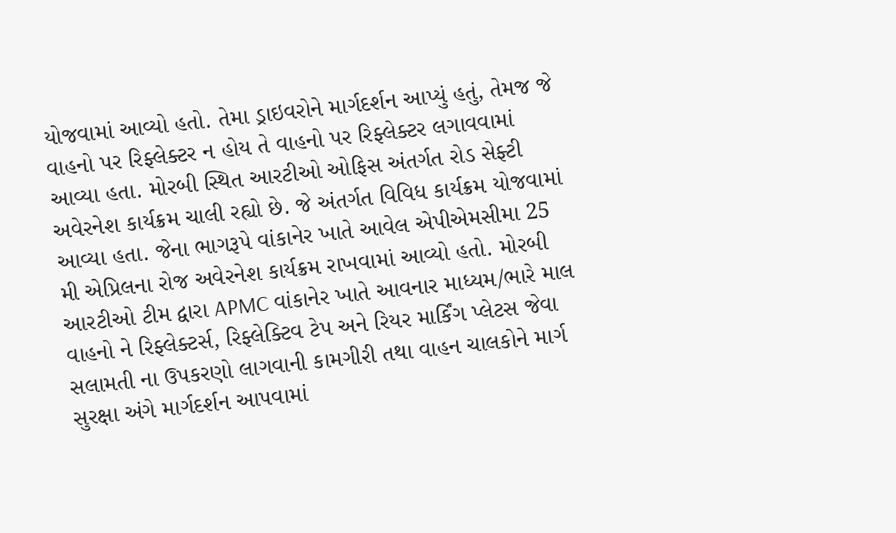યોજવામાં આવ્યો હતો. તેમા ડ્રાઇવરોને માર્ગદર્શન આપ્યું હતું, તેમજ જે વાહનો પર રિફ્લેક્ટર ન હોય તે વાહનો પર રિફ્લેક્ટર લગાવવામાં આવ્યા હતા. મોરબી સ્થિત આરટીઓ ઓફિસ અંતર્ગત રોડ સેફ્ટી અવેરનેશ કાર્યક્રમ ચાલી રહ્યો છે. જે અંતર્ગત વિવિધ કાર્યક્રમ યોજવામાં આવ્યા હતા. જેના ભાગરૂપે વાંકાનેર ખાતે આવેલ એપીએમસીમા 25 મી એપ્રિલના રોજ અવેરનેશ કાર્યક્રમ રાખવામાં આવ્યો હતો. મોરબી આરટીઓ ટીમ દ્વારા APMC વાંકાનેર ખાતે આવનાર માધ્યમ/ભારે માલ વાહનો ને રિફ્લેક્ટર્સ, રિફ્લેક્ટિવ ટેપ અને રિયર માર્કિંગ પ્લેટસ જેવા સલામતી ના ઉપકરણો લાગવાની કામગીરી તથા વાહન ચાલકોને માર્ગ સુરક્ષા અંગે માર્ગદર્શન આપવામાં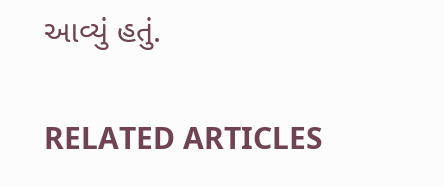આવ્યું હતું.

RELATED ARTICLES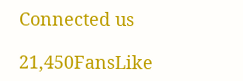Connected us

21,450FansLike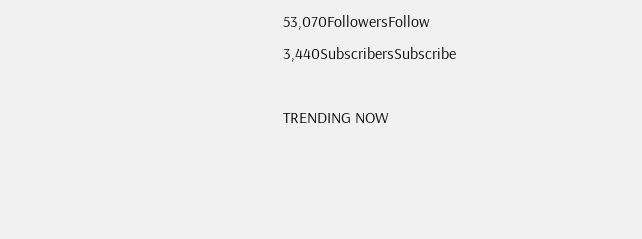53,070FollowersFollow
3,440SubscribersSubscribe

TRENDING NOW